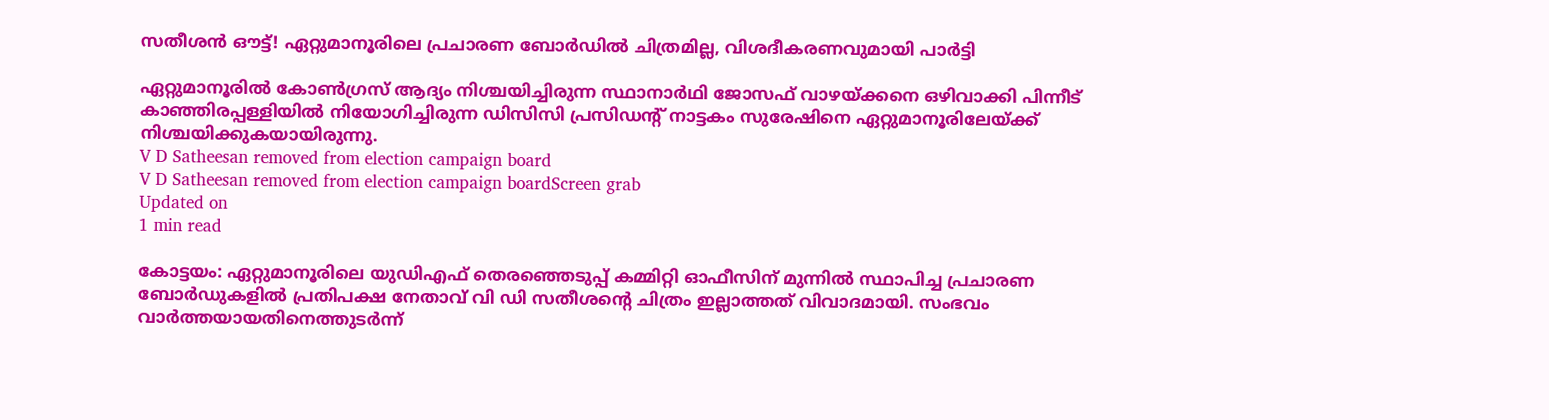സതീശന്‍ ഔട്ട്! ഏറ്റുമാനൂരിലെ പ്രചാരണ ബോര്‍ഡില്‍ ചിത്രമില്ല, വിശദീകരണവുമായി പാര്‍ട്ടി

ഏറ്റുമാനൂരില്‍ കോണ്‍ഗ്രസ് ആദ്യം നിശ്ചയിച്ചിരുന്ന സ്ഥാനാര്‍ഥി ജോസഫ് വാഴയ്ക്കനെ ഒഴിവാക്കി പിന്നീട് കാഞ്ഞിരപ്പള്ളിയില്‍ നിയോഗിച്ചിരുന്ന ഡിസിസി പ്രസിഡന്റ് നാട്ടകം സുരേഷിനെ ഏറ്റുമാനൂരിലേയ്ക്ക് നിശ്ചയിക്കുകയായിരുന്നു.
V D Satheesan removed from election campaign board
V D Satheesan removed from election campaign boardScreen grab
Updated on
1 min read

കോട്ടയം: ഏറ്റുമാനൂരിലെ യുഡിഎഫ് തെരഞ്ഞെടുപ്പ് കമ്മിറ്റി ഓഫീസിന് മുന്നില്‍ സ്ഥാപിച്ച പ്രചാരണ ബോര്‍ഡുകളില്‍ പ്രതിപക്ഷ നേതാവ് വി ഡി സതീശന്റെ ചിത്രം ഇല്ലാത്തത് വിവാദമായി. സംഭവം വാര്‍ത്തയായതിനെത്തുടര്‍ന്ന്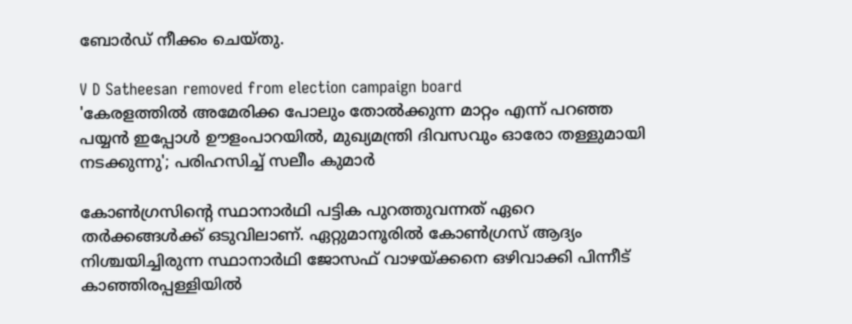ബോര്‍ഡ് നീക്കം ചെയ്തു.

V D Satheesan removed from election campaign board
'കേരളത്തില്‍ അമേരിക്ക പോലും തോല്‍ക്കുന്ന മാറ്റം എന്ന് പറഞ്ഞ പയ്യന്‍ ഇപ്പോൾ ഊളംപാറയില്‍, മുഖ്യമന്ത്രി ദിവസവും ഓരോ തള്ളുമായി നടക്കുന്നു'; പരിഹസിച്ച് സലീം കുമാര്‍

കോണ്‍ഗ്രസിന്റെ സ്ഥാനാര്‍ഥി പട്ടിക പുറത്തുവന്നത് ഏറെ തര്‍ക്കങ്ങള്‍ക്ക് ഒടുവിലാണ്. ഏറ്റുമാനൂരില്‍ കോണ്‍ഗ്രസ് ആദ്യം നിശ്ചയിച്ചിരുന്ന സ്ഥാനാര്‍ഥി ജോസഫ് വാഴയ്ക്കനെ ഒഴിവാക്കി പിന്നീട് കാഞ്ഞിരപ്പള്ളിയില്‍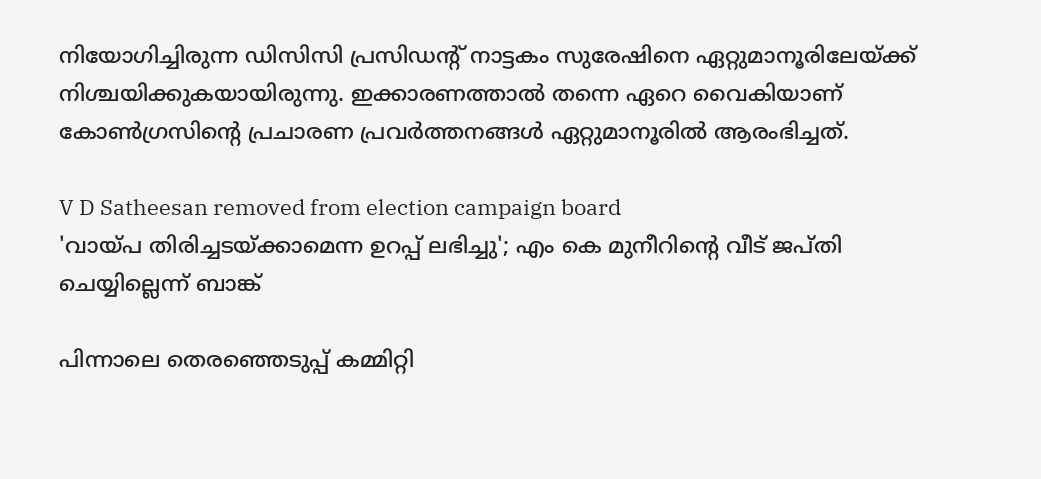നിയോഗിച്ചിരുന്ന ഡിസിസി പ്രസിഡന്റ് നാട്ടകം സുരേഷിനെ ഏറ്റുമാനൂരിലേയ്ക്ക് നിശ്ചയിക്കുകയായിരുന്നു. ഇക്കാരണത്താല്‍ തന്നെ ഏറെ വൈകിയാണ് കോണ്‍ഗ്രസിന്റെ പ്രചാരണ പ്രവര്‍ത്തനങ്ങള്‍ ഏറ്റുമാനൂരില്‍ ആരംഭിച്ചത്.

V D Satheesan removed from election campaign board
'വായ്പ തിരിച്ചടയ്ക്കാമെന്ന ഉറപ്പ് ലഭിച്ചു'; എം കെ മുനീറിന്റെ വീട് ജപ്തി ചെയ്യില്ലെന്ന് ബാങ്ക്

പിന്നാലെ തെരഞ്ഞെടുപ്പ് കമ്മിറ്റി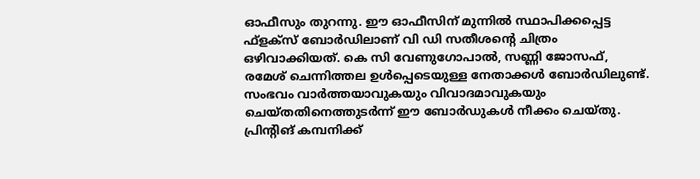ഓഫീസും തുറന്നു. ഈ ഓഫീസിന് മുന്നില്‍ സ്ഥാപിക്കപ്പെട്ട ഫ്‌ളക്‌സ് ബോര്‍ഡിലാണ് വി ഡി സതീശന്റെ ചിത്രം ഒഴിവാക്കിയത്. കെ സി വേണുഗോപാല്‍, സണ്ണി ജോസഫ്, രമേശ് ചെന്നിത്തല ഉള്‍പ്പെടെയുള്ള നേതാക്കള്‍ ബോര്‍ഡിലുണ്ട്. സംഭവം വാര്‍ത്തയാവുകയും വിവാദമാവുകയും ചെയ്തതിനെത്തുടര്‍ന്ന് ഈ ബോര്‍ഡുകള്‍ നീക്കം ചെയ്തു. പ്രിന്റിങ് കമ്പനിക്ക്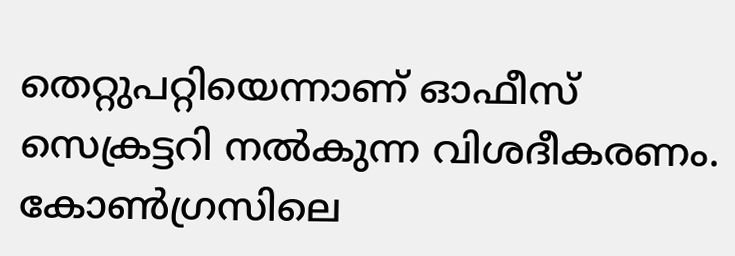തെറ്റുപറ്റിയെന്നാണ് ഓഫീസ് സെക്രട്ടറി നല്‍കുന്ന വിശദീകരണം. കോണ്‍ഗ്രസിലെ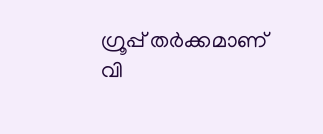ഗ്രൂപ്പ് തര്‍ക്കമാണ് വി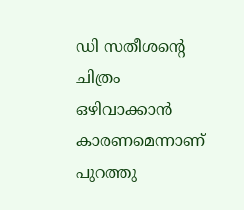ഡി സതീശന്റെ ചിത്രം ഒഴിവാക്കാന്‍ കാരണമെന്നാണ് പുറത്തു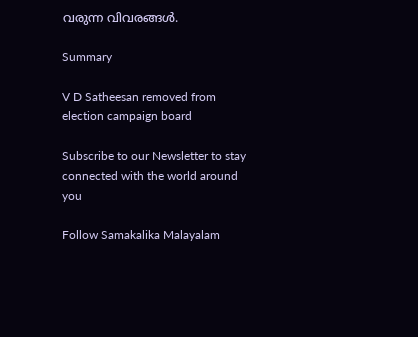വരുന്ന വിവരങ്ങള്‍.

Summary

V D Satheesan removed from election campaign board

Subscribe to our Newsletter to stay connected with the world around you

Follow Samakalika Malayalam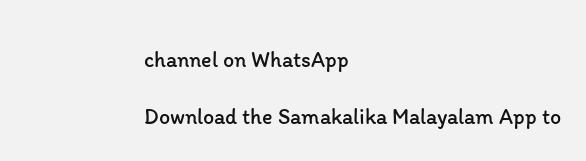channel on WhatsApp

Download the Samakalika Malayalam App to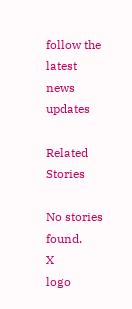follow the latest news updates

Related Stories

No stories found.
X
logo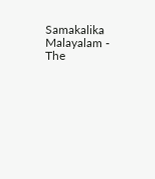Samakalika Malayalam - The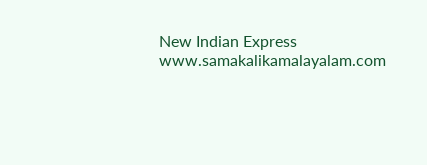New Indian Express
www.samakalikamalayalam.com